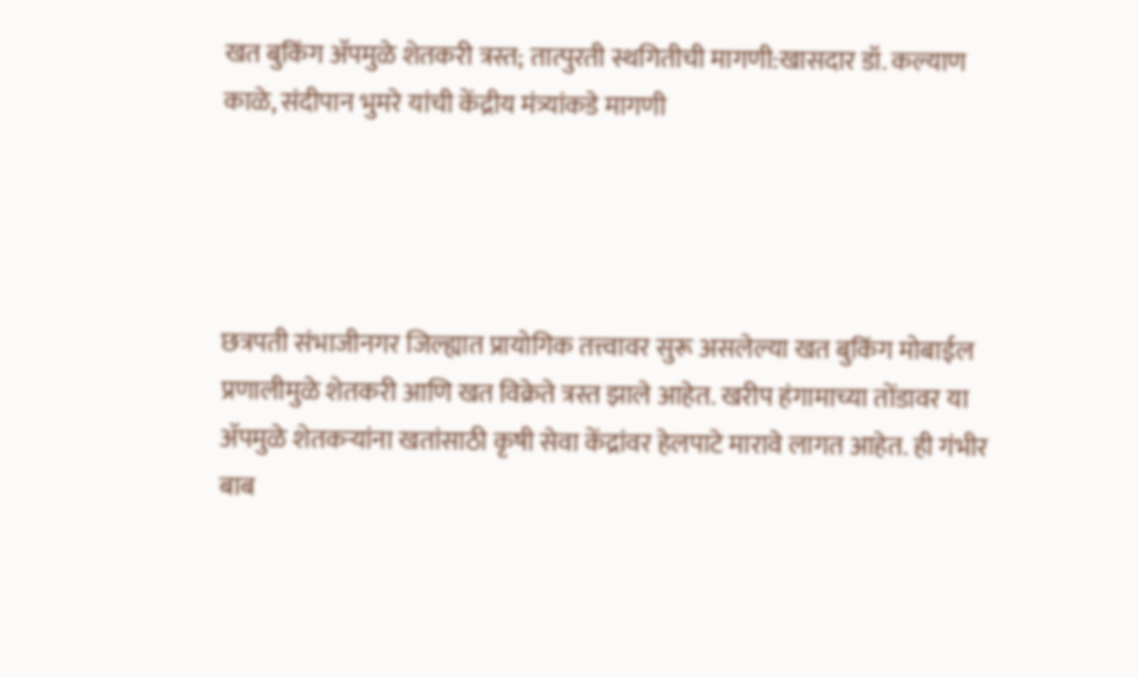खत बुकिंग ॲपमुळे शेतकरी त्रस्त; तात्पुरती स्थगितीची मागणी:खासदार डॉ. कल्याण काळे, संदीपान भुमरे यांची केंद्रीय मंत्र्यांकडे मागणी




छत्रपती संभाजीनगर जिल्ह्यात प्रायोगिक तत्त्वावर सुरू असलेल्या खत बुकिंग मोबाईल प्रणालीमुळे शेतकरी आणि खत विक्रेते त्रस्त झाले आहेत. खरीप हंगामाच्या तोंडावर या ॲपमुळे शेतकऱ्यांना खतांसाठी कृषी सेवा केंद्रांवर हेलपाटे मारावे लागत आहेत. ही गंभीर बाब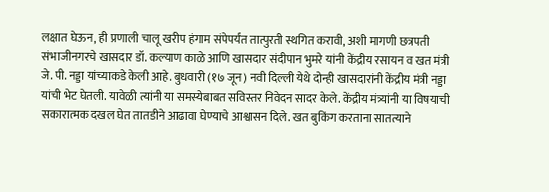लक्षात घेऊन, ही प्रणाली चालू खरीप हंगाम संपेपर्यंत तात्पुरती स्थगित करावी, अशी मागणी छत्रपती संभाजीनगरचे खासदार डॉ. कल्याण काळे आणि खासदार संदीपान भुमरे यांनी केंद्रीय रसायन व खत मंत्री जे. पी. नड्डा यांच्याकडे केली आहे. बुधवारी (१७ जून) नवी दिल्ली येथे दोन्ही खासदारांनी केंद्रीय मंत्री नड्डा यांची भेट घेतली. यावेळी त्यांनी या समस्येबाबत सविस्तर निवेदन सादर केले. केंद्रीय मंत्र्यांनी या विषयाची सकारात्मक दखल घेत तातडीने आढावा घेण्याचे आश्वासन दिले. खत बुकिंग करताना सातत्याने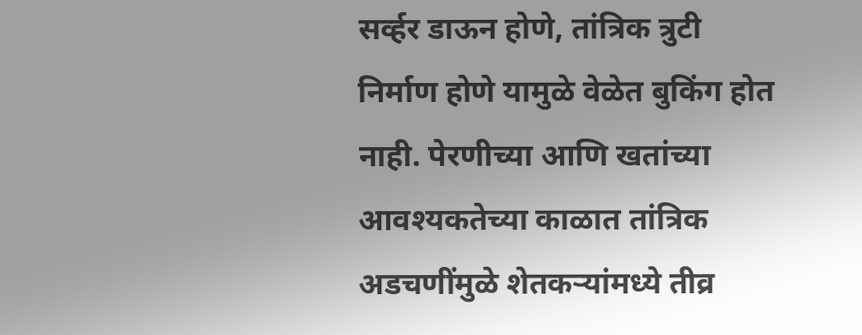सर्व्हर डाऊन होणे, तांत्रिक त्रुटी निर्माण होणे यामुळे वेळेत बुकिंग होत नाही. पेरणीच्या आणि खतांच्या आवश्यकतेच्या काळात तांत्रिक अडचणींमुळे शेतकऱ्यांमध्ये तीव्र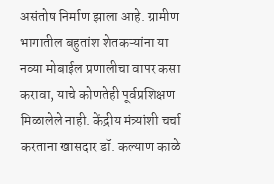असंतोष निर्माण झाला आहे. ग्रामीण भागातील बहुतांश शेतकऱ्यांना या नव्या मोबाईल प्रणालीचा वापर कसा करावा, याचे कोणतेही पूर्वप्रशिक्षण मिळालेले नाही. केंद्रीय मंत्र्यांशी चर्चा करताना खासदार डॉ. कल्याण काळे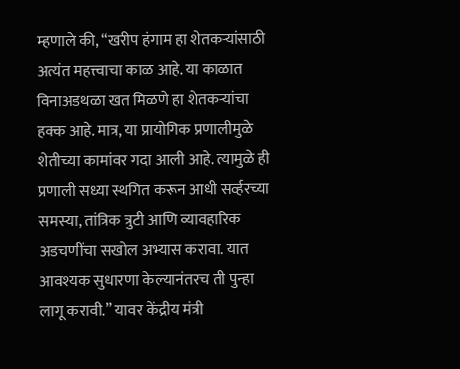म्हणाले की, “खरीप हंगाम हा शेतकऱ्यांसाठी अत्यंत महत्त्वाचा काळ आहे. या काळात विनाअडथळा खत मिळणे हा शेतकऱ्यांचा हक्क आहे. मात्र, या प्रायोगिक प्रणालीमुळे शेतीच्या कामांवर गदा आली आहे. त्यामुळे ही प्रणाली सध्या स्थगित करून आधी सर्व्हरच्या समस्या, तांत्रिक त्रुटी आणि व्यावहारिक अडचणींचा सखोल अभ्यास करावा. यात आवश्यक सुधारणा केल्यानंतरच ती पुन्हा लागू करावी.” यावर केंद्रीय मंत्री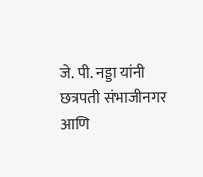जे. पी. नड्डा यांनी छत्रपती संभाजीनगर आणि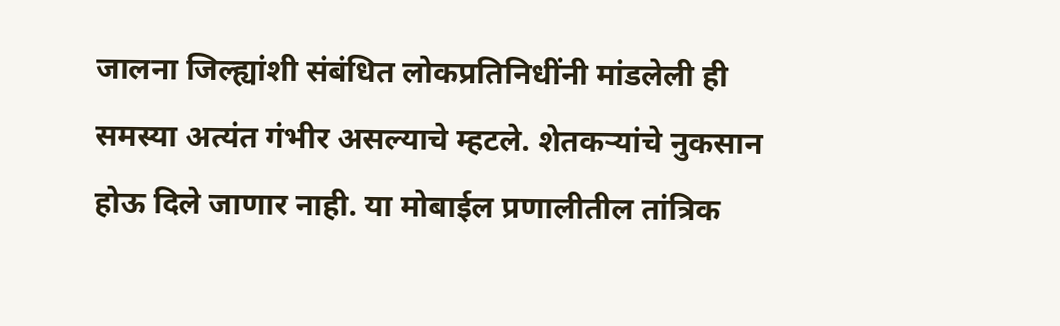जालना जिल्ह्यांशी संबंधित लोकप्रतिनिधींनी मांडलेली ही समस्या अत्यंत गंभीर असल्याचे म्हटले. शेतकऱ्यांचे नुकसान होऊ दिले जाणार नाही. या मोबाईल प्रणालीतील तांत्रिक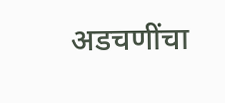अडचणींचा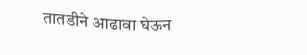तातडीने आढावा घेऊन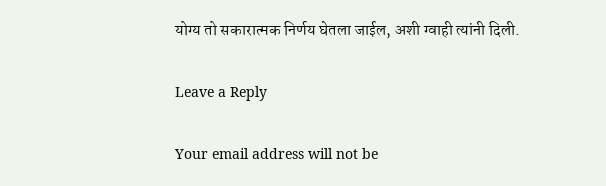योग्य तो सकारात्मक निर्णय घेतला जाईल, अशी ग्वाही त्यांनी दिली.

Leave a Reply

Your email address will not be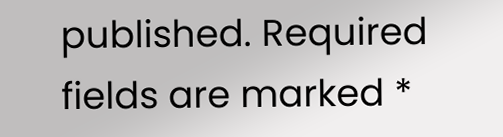published. Required fields are marked *